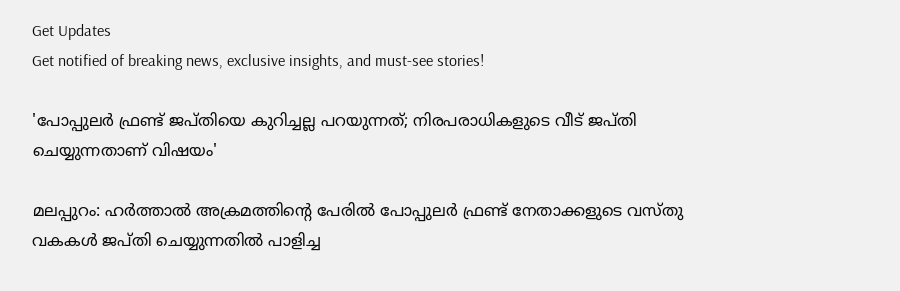Get Updates
Get notified of breaking news, exclusive insights, and must-see stories!

'പോപ്പുലര്‍ ഫ്രണ്ട് ജപ്തിയെ കുറിച്ചല്ല പറയുന്നത്; നിരപരാധികളുടെ വീട് ജപ്തി ചെയ്യുന്നതാണ് വിഷയം'

മലപ്പുറം: ഹര്‍ത്താല്‍ അക്രമത്തിന്റെ പേരില്‍ പോപ്പുലര്‍ ഫ്രണ്ട് നേതാക്കളുടെ വസ്തു വകകള്‍ ജപ്തി ചെയ്യുന്നതില്‍ പാളിച്ച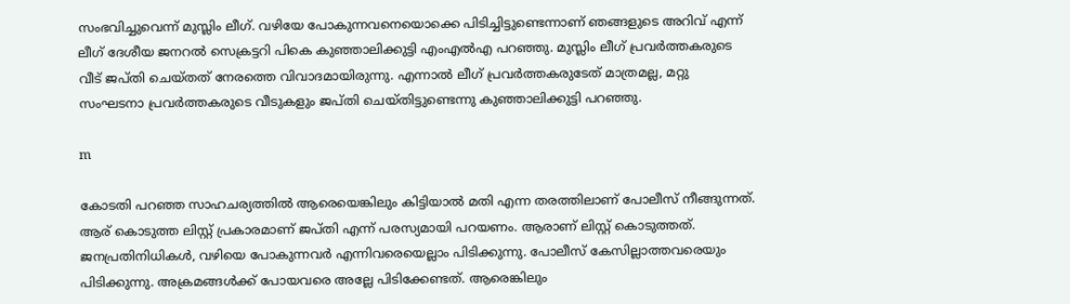സംഭവിച്ചുവെന്ന് മുസ്ലിം ലീഗ്. വഴിയേ പോകുന്നവനെയൊക്കെ പിടിച്ചിട്ടുണ്ടെന്നാണ് ഞങ്ങളുടെ അറിവ് എന്ന് ലീഗ് ദേശീയ ജനറല്‍ സെക്രട്ടറി പികെ കുഞ്ഞാലിക്കുട്ടി എംഎല്‍എ പറഞ്ഞു. മുസ്ലിം ലീഗ് പ്രവര്‍ത്തകരുടെ വീട് ജപ്തി ചെയ്തത് നേരത്തെ വിവാദമായിരുന്നു. എന്നാല്‍ ലീഗ് പ്രവര്‍ത്തകരുടേത് മാത്രമല്ല, മറ്റു സംഘടനാ പ്രവര്‍ത്തകരുടെ വീടുകളും ജപ്തി ചെയ്തിട്ടുണ്ടെന്നു കുഞ്ഞാലിക്കുട്ടി പറഞ്ഞു.

m

കോടതി പറഞ്ഞ സാഹചര്യത്തില്‍ ആരെയെങ്കിലും കിട്ടിയാല്‍ മതി എന്ന തരത്തിലാണ് പോലീസ് നീങ്ങുന്നത്. ആര് കൊടുത്ത ലിസ്റ്റ് പ്രകാരമാണ് ജപ്തി എന്ന് പരസ്യമായി പറയണം. ആരാണ് ലിസ്റ്റ് കൊടുത്തത്. ജനപ്രതിനിധികള്‍, വഴിയെ പോകുന്നവര്‍ എന്നിവരെയെല്ലാം പിടിക്കുന്നു. പോലീസ് കേസില്ലാത്തവരെയും പിടിക്കുന്നു. അക്രമങ്ങള്‍ക്ക് പോയവരെ അല്ലേ പിടിക്കേണ്ടത്. ആരെങ്കിലും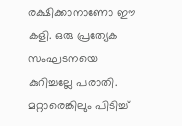രക്ഷിക്കാനാണോ ഈ കളി. ഒരു പ്രത്യേക സംഘടനയെ കുറിച്ചല്ലേ പരാതി. മറ്റാരെങ്കിലും പിടിച്ച്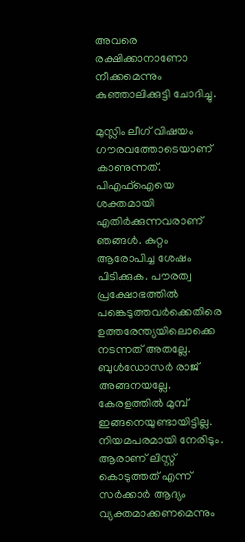അവരെ രക്ഷിക്കാനാണോ നീക്കമെന്നും കുഞ്ഞാലിക്കുട്ടി ചോദിച്ചു.

മുസ്ലിം ലീഗ് വിഷയം ഗൗരവത്തോടെയാണ് കാണുന്നത്. പിഎഫ്‌ഐയെ ശക്തമായി എതിര്‍ക്കുന്നവരാണ് ഞങ്ങള്‍. കുറ്റം ആരോപിച്ച ശേഷം പിടിക്കുക. പൗരത്വ പ്രക്ഷോഭത്തില്‍ പങ്കെടുത്തവര്‍ക്കെതിരെ ഉത്തരേന്ത്യയിലൊക്കെ നടന്നത് അതല്ലേ. ബുള്‍ഡോസര്‍ രാജ് അങ്ങനയല്ലേ. കേരളത്തില്‍ മുമ്പ് ഇങ്ങനെയുണ്ടായിട്ടില്ല. നിയമപരമായി നേരിടും. ആരാണ് ലിസ്റ്റ് കൊടുത്തത് എന്ന് സര്‍ക്കാര്‍ ആദ്യം വ്യക്തമാക്കണമെന്നും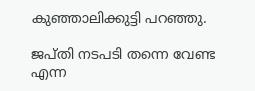കുഞ്ഞാലിക്കുട്ടി പറഞ്ഞു.

ജപ്തി നടപടി തന്നെ വേണ്ട എന്ന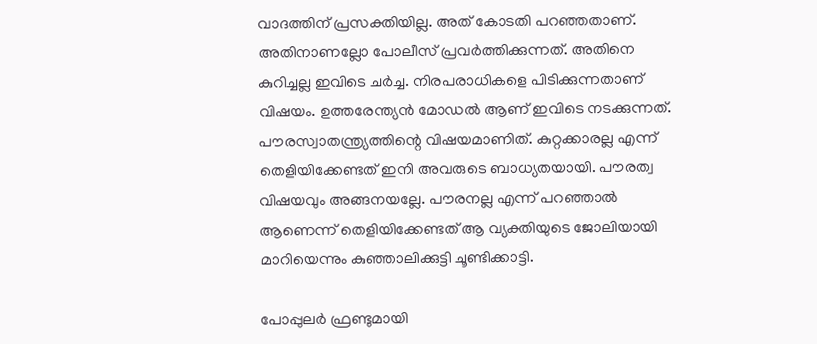വാദത്തിന് പ്രസക്തിയില്ല. അത് കോടതി പറഞ്ഞതാണ്. അതിനാണല്ലോ പോലീസ് പ്രവര്‍ത്തിക്കുന്നത്. അതിനെ കുറിച്ചല്ല ഇവിടെ ചര്‍ച്ച. നിരപരാധികളെ പിടിക്കുന്നതാണ് വിഷയം. ഉത്തരേന്ത്യന്‍ മോഡല്‍ ആണ് ഇവിടെ നടക്കുന്നത്. പൗരസ്വാതന്ത്ര്യത്തിന്റെ വിഷയമാണിത്. കുറ്റക്കാരല്ല എന്ന് തെളിയിക്കേണ്ടത് ഇനി അവരുടെ ബാധ്യതയായി. പൗരത്വ വിഷയവും അങ്ങനയല്ലേ. പൗരനല്ല എന്ന് പറഞ്ഞാല്‍ ആണെന്ന് തെളിയിക്കേണ്ടത് ആ വ്യക്തിയുടെ ജോലിയായി മാറിയെന്നും കുഞ്ഞാലിക്കുട്ടി ചൂണ്ടിക്കാട്ടി.

പോപ്പുലര്‍ ഫ്രണ്ടുമായി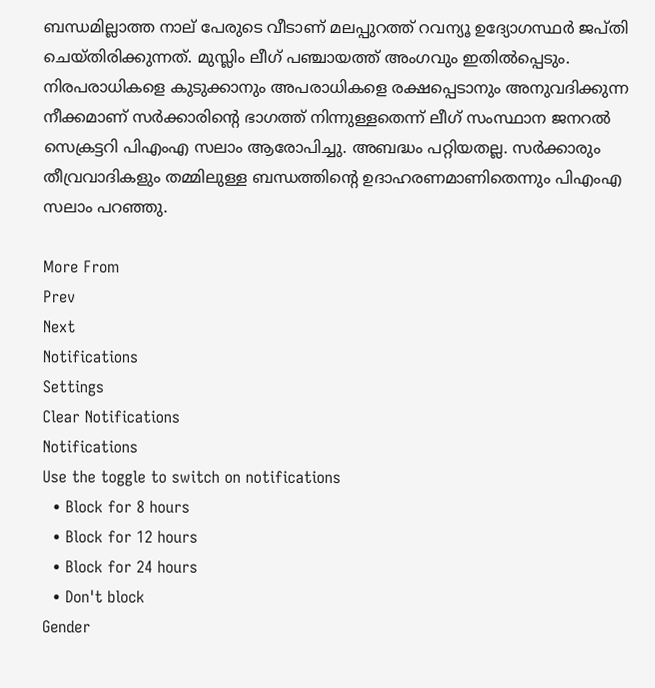ബന്ധമില്ലാത്ത നാല് പേരുടെ വീടാണ് മലപ്പുറത്ത് റവന്യൂ ഉദ്യോഗസ്ഥര്‍ ജപ്തി ചെയ്തിരിക്കുന്നത്. മുസ്ലിം ലീഗ് പഞ്ചായത്ത് അംഗവും ഇതില്‍പ്പെടും. നിരപരാധികളെ കുടുക്കാനും അപരാധികളെ രക്ഷപ്പെടാനും അനുവദിക്കുന്ന നീക്കമാണ് സര്‍ക്കാരിന്റെ ഭാഗത്ത് നിന്നുള്ളതെന്ന് ലീഗ് സംസ്ഥാന ജനറല്‍ സെക്രട്ടറി പിഎംഎ സലാം ആരോപിച്ചു. അബദ്ധം പറ്റിയതല്ല. സര്‍ക്കാരും തീവ്രവാദികളും തമ്മിലുള്ള ബന്ധത്തിന്റെ ഉദാഹരണമാണിതെന്നും പിഎംഎ സലാം പറഞ്ഞു.

More From
Prev
Next
Notifications
Settings
Clear Notifications
Notifications
Use the toggle to switch on notifications
  • Block for 8 hours
  • Block for 12 hours
  • Block for 24 hours
  • Don't block
Gender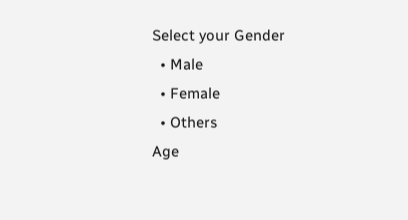Select your Gender
  • Male
  • Female
  • Others
Age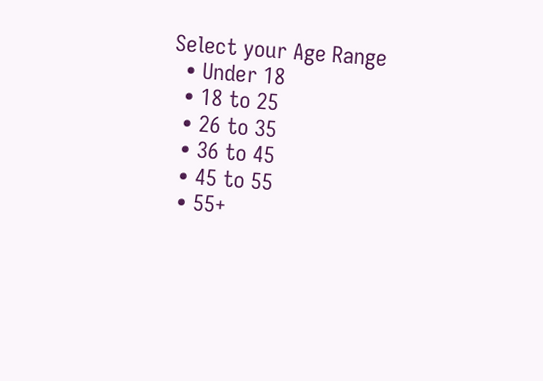Select your Age Range
  • Under 18
  • 18 to 25
  • 26 to 35
  • 36 to 45
  • 45 to 55
  • 55+